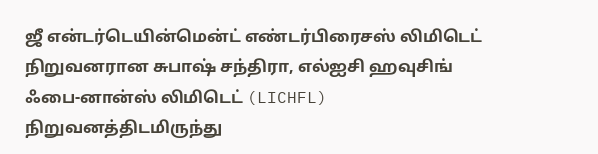ஜீ என்டர்டெயின்மென்ட் எண்டர்பிரைசஸ் லிமிடெட் நிறுவனரான சுபாஷ் சந்திரா, எல்ஐசி ஹவுசிங் ஃபை-னான்ஸ் லிமிடெட் (LICHFL) நிறுவனத்திடமிருந்து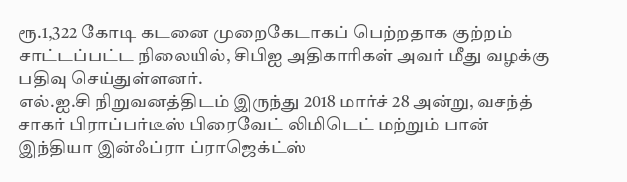ரூ.1,322 கோடி கடனை முறைகேடாகப் பெற்றதாக குற்றம் சாட்டப்பட்ட நிலையில், சிபிஐ அதிகாரிகள் அவர் மீது வழக்கு பதிவு செய்துள்ளனர்.
எல்.ஐ.சி நிறுவனத்திடம் இருந்து 2018 மார்ச் 28 அன்று, வசந்த் சாகர் பிராப்பர்டீஸ் பிரைவேட் லிமிடெட் மற்றும் பான் இந்தியா இன்ஃப்ரா ப்ராஜெக்ட்ஸ்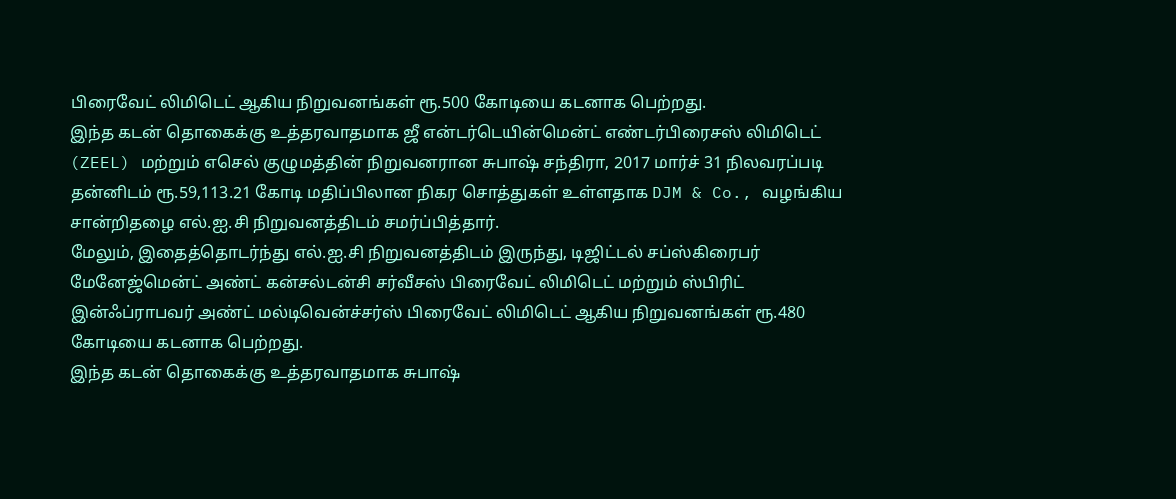பிரைவேட் லிமிடெட் ஆகிய நிறுவனங்கள் ரூ.500 கோடியை கடனாக பெற்றது.
இந்த கடன் தொகைக்கு உத்தரவாதமாக ஜீ என்டர்டெயின்மென்ட் எண்டர்பிரைசஸ் லிமிடெட் (ZEEL) மற்றும் எசெல் குழுமத்தின் நிறுவனரான சுபாஷ் சந்திரா, 2017 மார்ச் 31 நிலவரப்படி தன்னிடம் ரூ.59,113.21 கோடி மதிப்பிலான நிகர சொத்துகள் உள்ளதாக DJM & Co., வழங்கிய சான்றிதழை எல்.ஐ.சி நிறுவனத்திடம் சமர்ப்பித்தார்.
மேலும், இதைத்தொடர்ந்து எல்.ஐ.சி நிறுவனத்திடம் இருந்து, டிஜிட்டல் சப்ஸ்கிரைபர் மேனேஜ்மென்ட் அண்ட் கன்சல்டன்சி சர்வீசஸ் பிரைவேட் லிமிடெட் மற்றும் ஸ்பிரிட் இன்ஃப்ராபவர் அண்ட் மல்டிவென்ச்சர்ஸ் பிரைவேட் லிமிடெட் ஆகிய நிறுவனங்கள் ரூ.480 கோடியை கடனாக பெற்றது.
இந்த கடன் தொகைக்கு உத்தரவாதமாக சுபாஷ்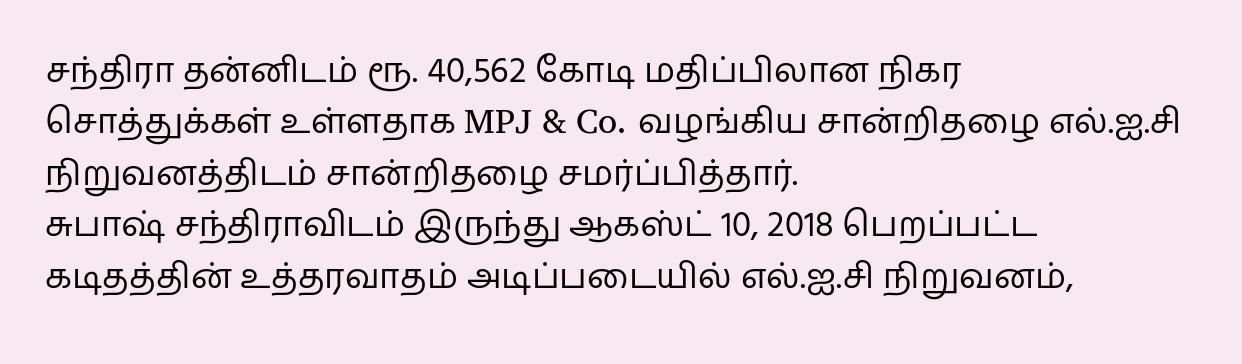சந்திரா தன்னிடம் ரூ. 40,562 கோடி மதிப்பிலான நிகர சொத்துக்கள் உள்ளதாக MPJ & Co. வழங்கிய சான்றிதழை எல்.ஐ.சி நிறுவனத்திடம் சான்றிதழை சமர்ப்பித்தார்.
சுபாஷ் சந்திராவிடம் இருந்து ஆகஸ்ட் 10, 2018 பெறப்பட்ட கடிதத்தின் உத்தரவாதம் அடிப்படையில் எல்.ஐ.சி நிறுவனம்,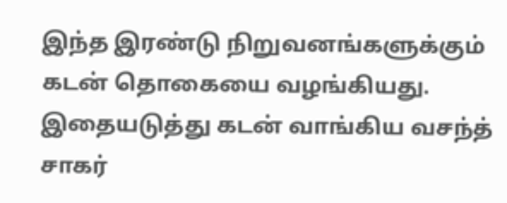இந்த இரண்டு நிறுவனங்களுக்கும் கடன் தொகையை வழங்கியது.
இதையடுத்து கடன் வாங்கிய வசந்த் சாகர்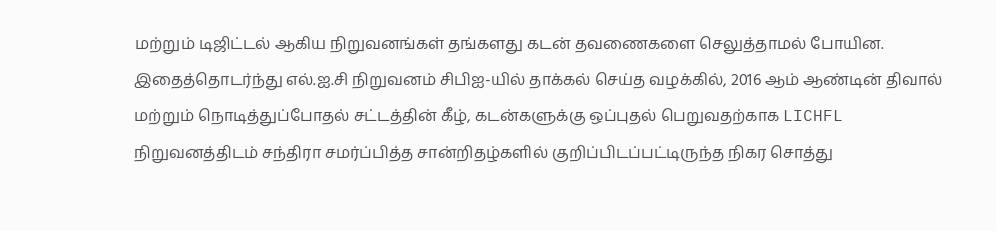மற்றும் டிஜிட்டல் ஆகிய நிறுவனங்கள் தங்களது கடன் தவணைகளை செலுத்தாமல் போயின.
இதைத்தொடர்ந்து எல்.ஐ.சி நிறுவனம் சிபிஐ-யில் தாக்கல் செய்த வழக்கில், 2016 ஆம் ஆண்டின் திவால் மற்றும் நொடித்துப்போதல் சட்டத்தின் கீழ், கடன்களுக்கு ஒப்புதல் பெறுவதற்காக LICHFL நிறுவனத்திடம் சந்திரா சமர்ப்பித்த சான்றிதழ்களில் குறிப்பிடப்பட்டிருந்த நிகர சொத்து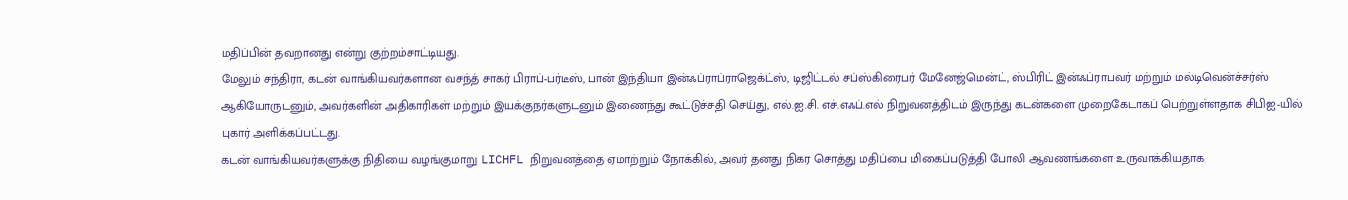மதிப்பின் தவறானது என்று குற்றம்சாட்டியது.
மேலும் சந்திரா, கடன் வாங்கியவர்களான வசந்த் சாகர் பிராப்-பர்டீஸ், பான் இந்தியா இன்ஃப்ராப்ராஜெக்ட்ஸ், டிஜிட்டல் சப்ஸ்கிரைபர் மேனேஜ்மென்ட், ஸ்பிரிட் இன்ஃப்ராபவர் மற்றும் மல்டிவென்ச்சர்ஸ் ஆகியோருடனும், அவர்களின் அதிகாரிகள் மற்றும் இயக்குநர்களுடனும் இணைந்து கூட்டுச்சதி செய்து, எல்.ஐ.சி. எச்.எஃப்.எல் நிறுவனத்திடம் இருந்து கடன்களை முறைகேடாகப் பெற்றுள்ளதாக சிபிஐ-யில் புகார் அளிக்கப்பட்டது.
கடன் வாங்கியவர்களுக்கு நிதியை வழங்குமாறு LICHFL நிறுவனத்தை ஏமாற்றும் நோக்கில், அவர் தனது நிகர சொத்து மதிப்பை மிகைப்படுத்தி போலி ஆவணங்களை உருவாக்கியதாக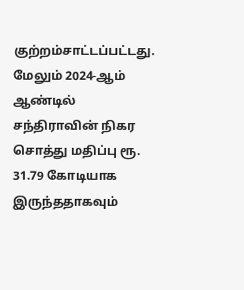குற்றம்சாட்டப்பட்டது.
மேலும் 2024-ஆம் ஆண்டில் சந்திராவின் நிகர சொத்து மதிப்பு ரூ. 31.79 கோடியாக இருந்ததாகவும்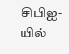சிபிஐ-யில்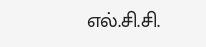எல்.சி.சி.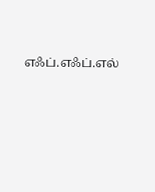எஃப்.எஃப்.எல்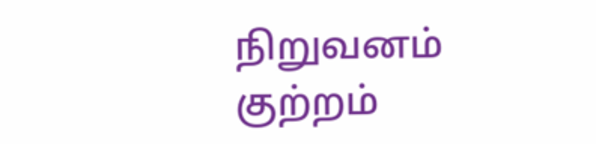நிறுவனம் குற்றம்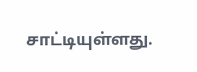சாட்டியுள்ளது.